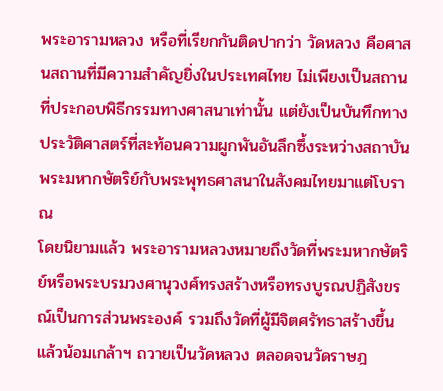พระอารามหลวง หรือที่เรียกกันติดปากว่า วัดหลวง คือศาสนสถานที่มีความสำคัญยิ่งในประเทศไทย ไม่เพียงเป็นสถานที่ประกอบพิธีกรรมทางศาสนาเท่านั้น แต่ยังเป็นบันทึกทางประวัติศาสตร์ที่สะท้อนความผูกพันอันลึกซึ้งระหว่างสถาบันพระมหากษัตริย์กับพระพุทธศาสนาในสังคมไทยมาแต่โบราณ
โดยนิยามแล้ว พระอารามหลวงหมายถึงวัดที่พระมหากษัตริย์หรือพระบรมวงศานุวงศ์ทรงสร้างหรือทรงบูรณปฏิสังขรณ์เป็นการส่วนพระองค์ รวมถึงวัดที่ผู้มีจิตศรัทธาสร้างขึ้นแล้วน้อมเกล้าฯ ถวายเป็นวัดหลวง ตลอดจนวัดราษฎ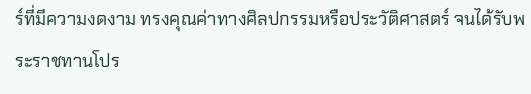ร์ที่มีความงดงาม ทรงคุณค่าทางศิลปกรรมหรือประวัติศาสตร์ จนได้รับพระราชทานโปร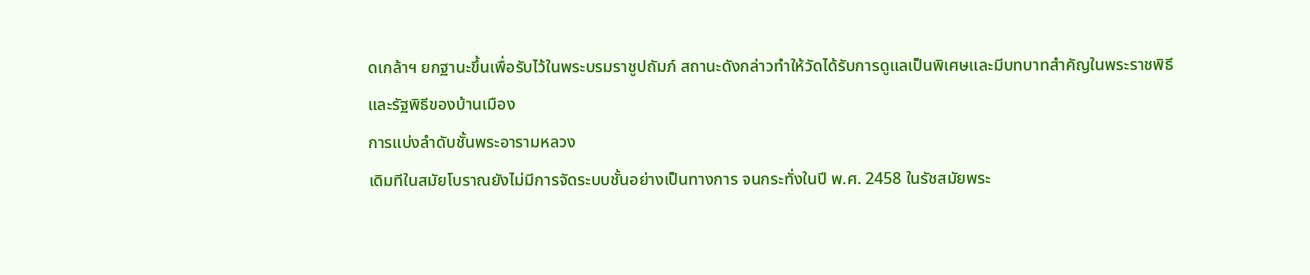ดเกล้าฯ ยกฐานะขึ้นเพื่อรับไว้ในพระบรมราชูปถัมภ์ สถานะดังกล่าวทำให้วัดได้รับการดูแลเป็นพิเศษและมีบทบาทสำคัญในพระราชพิธีและรัฐพิธีของบ้านเมือง
การแบ่งลำดับชั้นพระอารามหลวง
เดิมทีในสมัยโบราณยังไม่มีการจัดระบบชั้นอย่างเป็นทางการ จนกระทั่งในปี พ.ศ. 2458 ในรัชสมัยพระ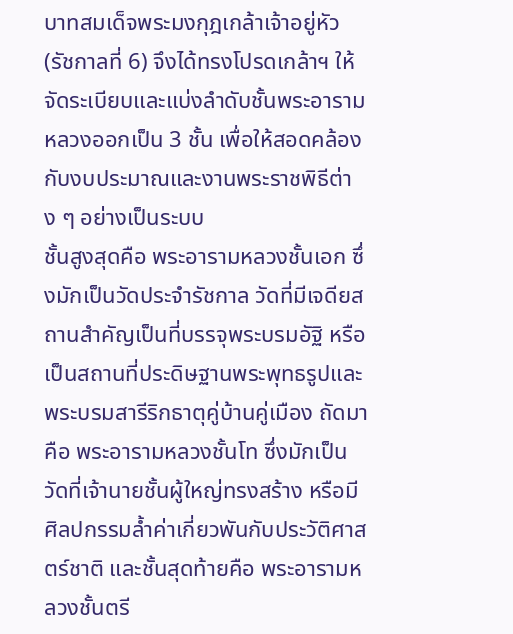บาทสมเด็จพระมงกุฎเกล้าเจ้าอยู่หัว (รัชกาลที่ 6) จึงได้ทรงโปรดเกล้าฯ ให้จัดระเบียบและแบ่งลำดับชั้นพระอารามหลวงออกเป็น 3 ชั้น เพื่อให้สอดคล้องกับงบประมาณและงานพระราชพิธีต่าง ๆ อย่างเป็นระบบ
ชั้นสูงสุดคือ พระอารามหลวงชั้นเอก ซึ่งมักเป็นวัดประจำรัชกาล วัดที่มีเจดียสถานสำคัญเป็นที่บรรจุพระบรมอัฐิ หรือเป็นสถานที่ประดิษฐานพระพุทธรูปและพระบรมสารีริกธาตุคู่บ้านคู่เมือง ถัดมาคือ พระอารามหลวงชั้นโท ซึ่งมักเป็นวัดที่เจ้านายชั้นผู้ใหญ่ทรงสร้าง หรือมีศิลปกรรมล้ำค่าเกี่ยวพันกับประวัติศาสตร์ชาติ และชั้นสุดท้ายคือ พระอารามหลวงชั้นตรี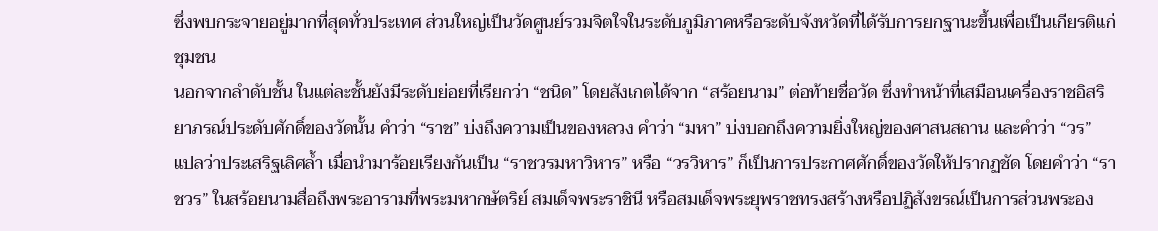ซึ่งพบกระจายอยู่มากที่สุดทั่วประเทศ ส่วนใหญ่เป็นวัดศูนย์รวมจิตใจในระดับภูมิภาคหรือระดับจังหวัดที่ได้รับการยกฐานะขึ้นเพื่อเป็นเกียรติแก่ชุมชน
นอกจากลำดับชั้น ในแต่ละชั้นยังมีระดับย่อยที่เรียกว่า “ชนิด” โดยสังเกตได้จาก “สร้อยนาม” ต่อท้ายชื่อวัด ซึ่งทำหน้าที่เสมือนเครื่องราชอิสริยาภรณ์ประดับศักดิ์ของวัดนั้น คำว่า “ราช” บ่งถึงความเป็นของหลวง คำว่า “มหา” บ่งบอกถึงความยิ่งใหญ่ของศาสนสถาน และคำว่า “วร” แปลว่าประเสริฐเลิศล้ำ เมื่อนำมาร้อยเรียงกันเป็น “ราชวรมหาวิหาร” หรือ “วรวิหาร” ก็เป็นการประกาศศักดิ์ของวัดให้ปรากฏชัด โดยคำว่า “ราชวร” ในสร้อยนามสื่อถึงพระอารามที่พระมหากษัตริย์ สมเด็จพระราชินี หรือสมเด็จพระยุพราชทรงสร้างหรือปฏิสังขรณ์เป็นการส่วนพระอง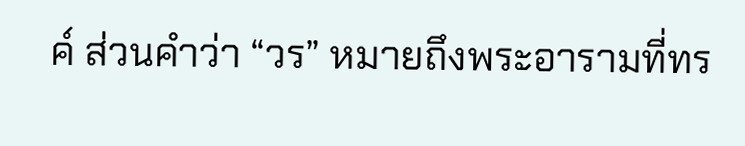ค์ ส่วนคำว่า “วร” หมายถึงพระอารามที่ทร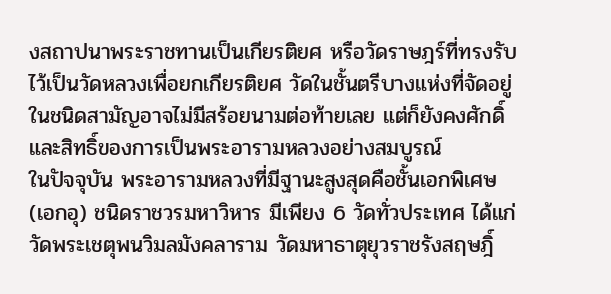งสถาปนาพระราชทานเป็นเกียรติยศ หรือวัดราษฎร์ที่ทรงรับไว้เป็นวัดหลวงเพื่อยกเกียรติยศ วัดในชั้นตรีบางแห่งที่จัดอยู่ในชนิดสามัญอาจไม่มีสร้อยนามต่อท้ายเลย แต่ก็ยังคงศักดิ์และสิทธิ์ของการเป็นพระอารามหลวงอย่างสมบูรณ์
ในปัจจุบัน พระอารามหลวงที่มีฐานะสูงสุดคือชั้นเอกพิเศษ (เอกอุ) ชนิดราชวรมหาวิหาร มีเพียง 6 วัดทั่วประเทศ ได้แก่ วัดพระเชตุพนวิมลมังคลาราม วัดมหาธาตุยุวราชรังสฤษฎิ์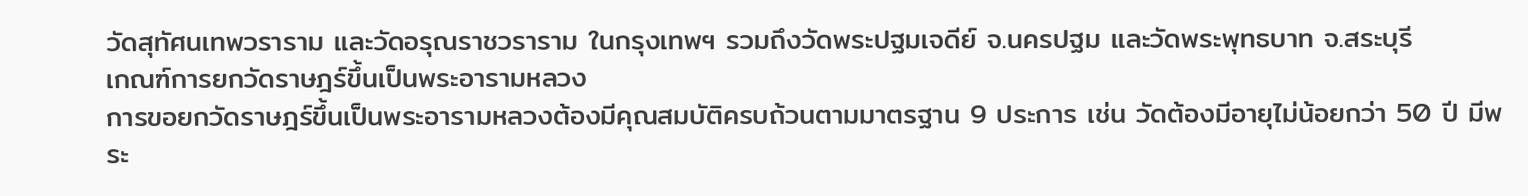วัดสุทัศนเทพวราราม และวัดอรุณราชวราราม ในกรุงเทพฯ รวมถึงวัดพระปฐมเจดีย์ จ.นครปฐม และวัดพระพุทธบาท จ.สระบุรี
เกณฑ์การยกวัดราษฎร์ขึ้นเป็นพระอารามหลวง
การขอยกวัดราษฎร์ขึ้นเป็นพระอารามหลวงต้องมีคุณสมบัติครบถ้วนตามมาตรฐาน 9 ประการ เช่น วัดต้องมีอายุไม่น้อยกว่า 50 ปี มีพระ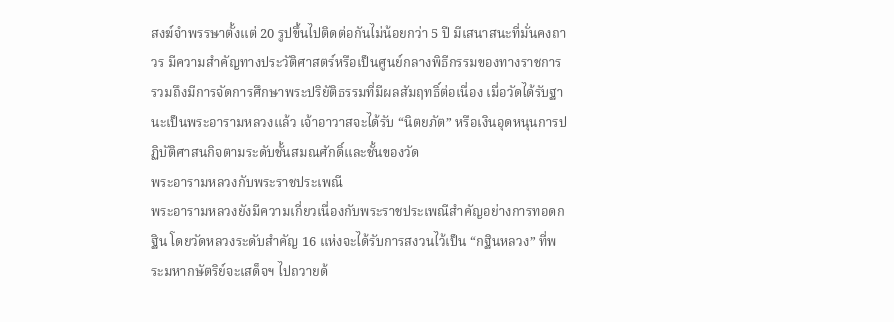สงฆ์จำพรรษาตั้งแต่ 20 รูปขึ้นไปติดต่อกันไม่น้อยกว่า 5 ปี มีเสนาสนะที่มั่นคงถาวร มีความสำคัญทางประวัติศาสตร์หรือเป็นศูนย์กลางพิธีกรรมของทางราชการ รวมถึงมีการจัดการศึกษาพระปริยัติธรรมที่มีผลสัมฤทธิ์ต่อเนื่อง เมื่อวัดได้รับฐานะเป็นพระอารามหลวงแล้ว เจ้าอาวาสจะได้รับ “นิตยภัต” หรือเงินอุดหนุนการปฏิบัติศาสนกิจตามระดับชั้นสมณศักดิ์และชั้นของวัด
พระอารามหลวงกับพระราชประเพณี
พระอารามหลวงยังมีความเกี่ยวเนื่องกับพระราชประเพณีสำคัญอย่างการทอดกฐิน โดยวัดหลวงระดับสำคัญ 16 แห่งจะได้รับการสงวนไว้เป็น “กฐินหลวง” ที่พระมหากษัตริย์จะเสด็จฯ ไปถวายด้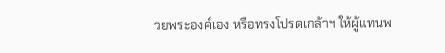วยพระองค์เอง หรือทรงโปรดเกล้าฯ ให้ผู้แทนพ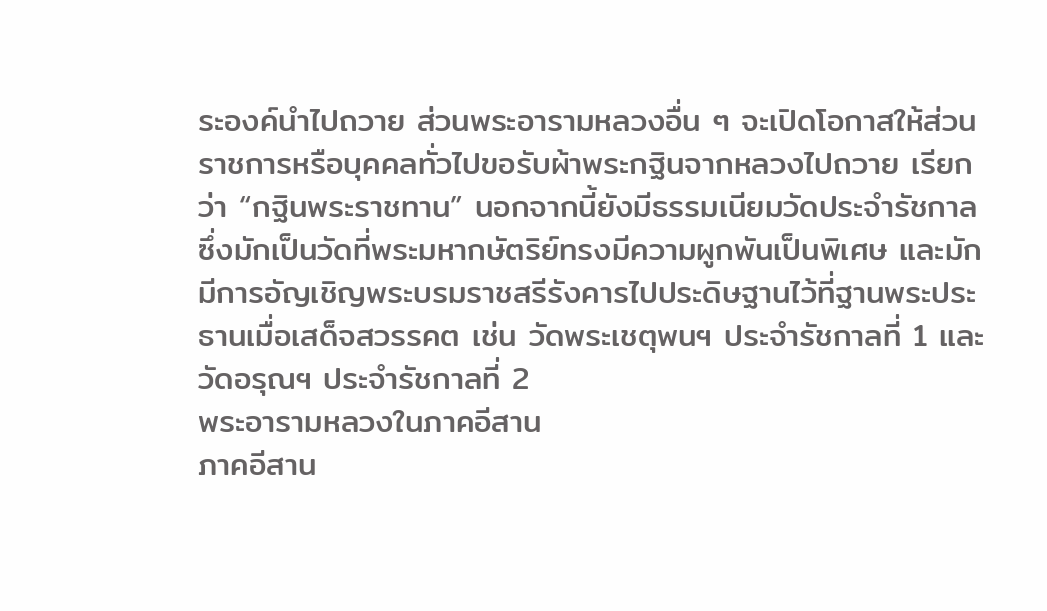ระองค์นำไปถวาย ส่วนพระอารามหลวงอื่น ๆ จะเปิดโอกาสให้ส่วนราชการหรือบุคคลทั่วไปขอรับผ้าพระกฐินจากหลวงไปถวาย เรียกว่า “กฐินพระราชทาน” นอกจากนี้ยังมีธรรมเนียมวัดประจำรัชกาล ซึ่งมักเป็นวัดที่พระมหากษัตริย์ทรงมีความผูกพันเป็นพิเศษ และมักมีการอัญเชิญพระบรมราชสรีรังคารไปประดิษฐานไว้ที่ฐานพระประธานเมื่อเสด็จสวรรคต เช่น วัดพระเชตุพนฯ ประจำรัชกาลที่ 1 และวัดอรุณฯ ประจำรัชกาลที่ 2
พระอารามหลวงในภาคอีสาน
ภาคอีสาน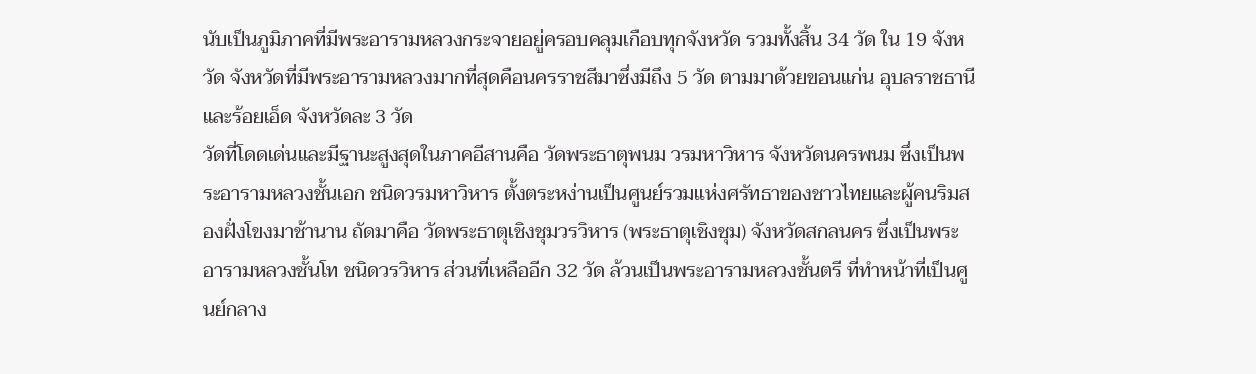นับเป็นภูมิภาคที่มีพระอารามหลวงกระจายอยู่ครอบคลุมเกือบทุกจังหวัด รวมทั้งสิ้น 34 วัด ใน 19 จังหวัด จังหวัดที่มีพระอารามหลวงมากที่สุดคือนครราชสีมาซึ่งมีถึง 5 วัด ตามมาด้วยขอนแก่น อุบลราชธานี และร้อยเอ็ด จังหวัดละ 3 วัด
วัดที่โดดเด่นและมีฐานะสูงสุดในภาคอีสานคือ วัดพระธาตุพนม วรมหาวิหาร จังหวัดนครพนม ซึ่งเป็นพระอารามหลวงชั้นเอก ชนิดวรมหาวิหาร ตั้งตระหง่านเป็นศูนย์รวมแห่งศรัทธาของชาวไทยและผู้คนริมสองฝั่งโขงมาช้านาน ถัดมาคือ วัดพระธาตุเชิงชุมวรวิหาร (พระธาตุเชิงชุม) จังหวัดสกลนคร ซึ่งเป็นพระอารามหลวงชั้นโท ชนิดวรวิหาร ส่วนที่เหลืออีก 32 วัด ล้วนเป็นพระอารามหลวงชั้นตรี ที่ทำหน้าที่เป็นศูนย์กลาง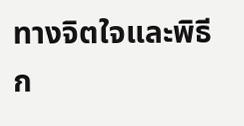ทางจิตใจและพิธีก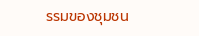รรมของชุมชน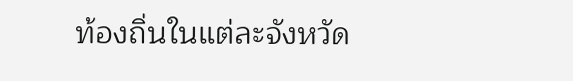ท้องถิ่นในแต่ละจังหวัด